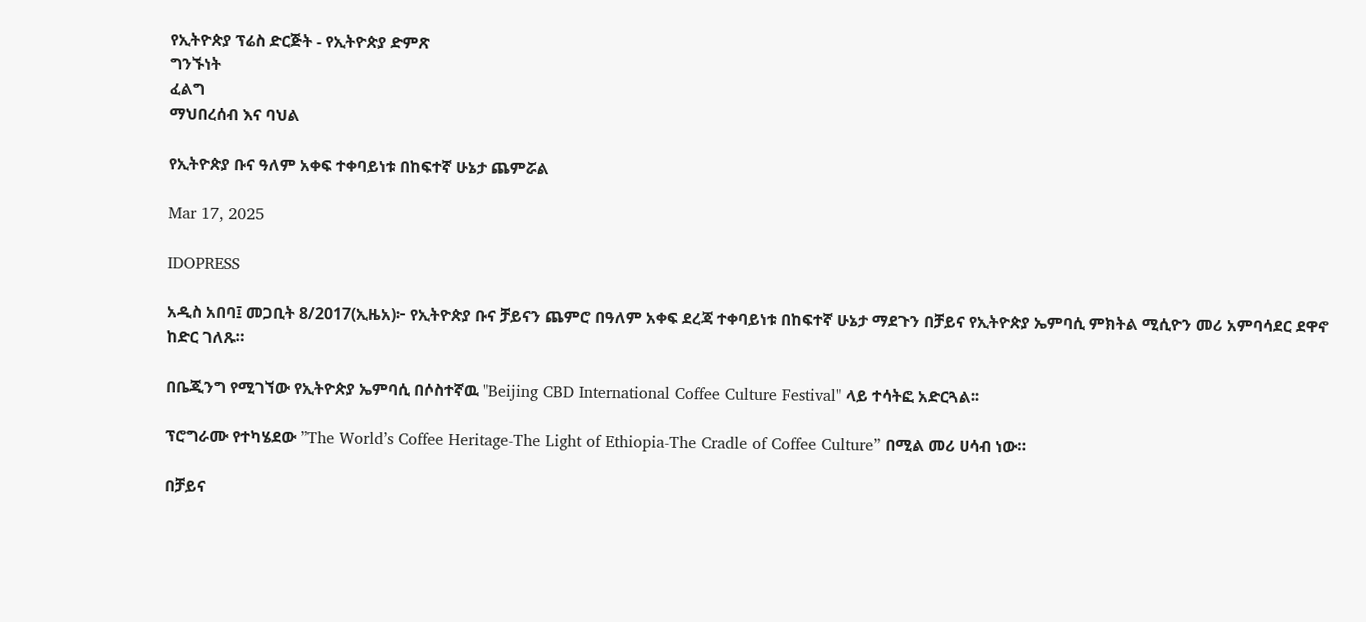የኢትዮጵያ ፕሬስ ድርጅት - የኢትዮጵያ ድምጽ
ግንኙነት
ፈልግ
ማህበረሰብ እና ባህል

የኢትዮጵያ ቡና ዓለም አቀፍ ተቀባይነቱ በከፍተኛ ሁኔታ ጨምሯል

Mar 17, 2025

IDOPRESS

አዲስ አበባ፤ መጋቢት 8/2017(ኢዜአ)፦ የኢትዮጵያ ቡና ቻይናን ጨምሮ በዓለም አቀፍ ደረጃ ተቀባይነቱ በከፍተኛ ሁኔታ ማደጉን በቻይና የኢትዮጵያ ኤምባሲ ምክትል ሚሲዮን መሪ አምባሳደር ደዋኖ ከድር ገለጹ።

በቤጂንግ የሚገኘው የኢትዮጵያ ኤምባሲ በሶስተኛዉ "Beijing CBD International Coffee Culture Festival" ላይ ተሳትፎ አድርጓል፡፡

ፕሮግራሙ የተካሄደው ”The World’s Coffee Heritage-The Light of Ethiopia-The Cradle of Coffee Culture” በሚል መሪ ሀሳብ ነው።

በቻይና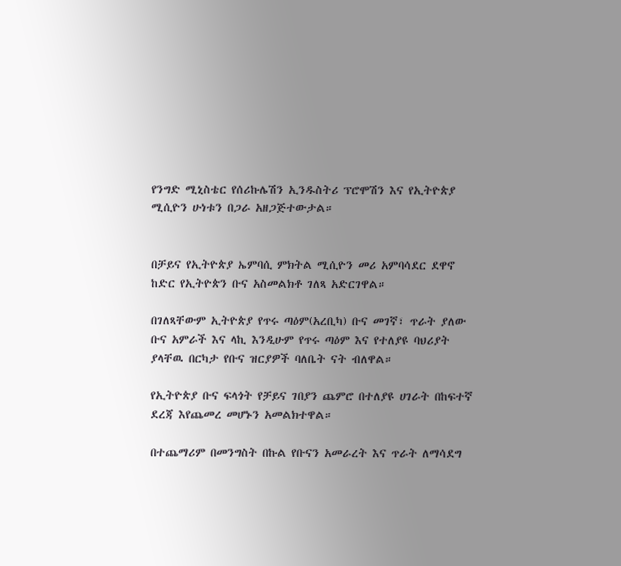የንግድ ሚኒስቴር የሰሪኩሌሽን ኢንዱስትሪ ፕሮሞሽን እና የኢትዮጵያ ሚሲዮን ሁነቱን በጋራ አዘጋጅተውታል።


በቻይና የኢትዮጵያ ኤምባሲ ምክትል ሚሲዮን መሪ አምባሳደር ደዋኖ ከድር የኢትዮጵን ቡና አስመልክቶ ገለጻ አድርገዋል።

በገለጻቸውም ኢትዮጵያ የጥሩ ጣዕም(አረቢካ) ቡና መገኛ፣ ጥራት ያለው ቡና አምራች እና ላኪ እንዲሁም የጥሩ ጣዕም እና የተለያዩ ባህሪያት ያላቸዉ በርካታ የቡና ዝርያዎች ባለቤት ናት ብለዋል።

የኢትዮጵያ ቡና ፍላጎት የቻይና ገበያን ጨምሮ በተለያዩ ሀገራት በከፍተኛ ደረጃ እየጨመረ መሆኑን አመልክተዋል።

በተጨማሪም በመንግስት በኩል የቡናን አመራረት እና ጥራት ለማሳደግ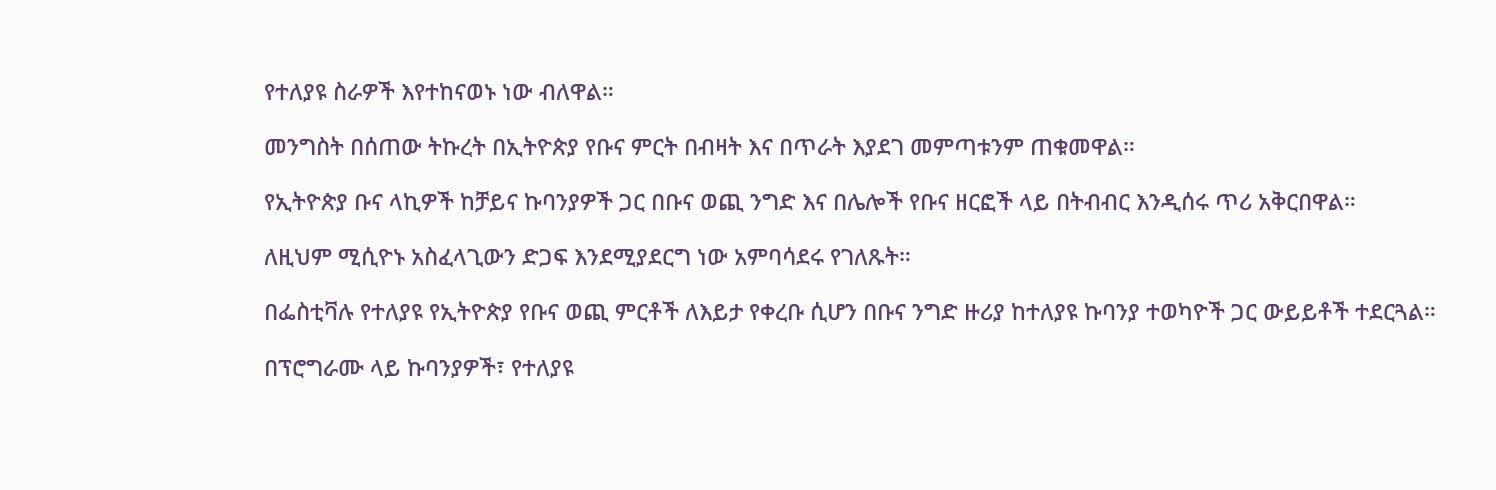የተለያዩ ስራዎች እየተከናወኑ ነው ብለዋል።

መንግስት በሰጠው ትኩረት በኢትዮጵያ የቡና ምርት በብዛት እና በጥራት እያደገ መምጣቱንም ጠቁመዋል።

የኢትዮጵያ ቡና ላኪዎች ከቻይና ኩባንያዎች ጋር በቡና ወጪ ንግድ እና በሌሎች የቡና ዘርፎች ላይ በትብብር እንዲሰሩ ጥሪ አቅርበዋል።

ለዚህም ሚሲዮኑ አስፈላጊውን ድጋፍ እንደሚያደርግ ነው አምባሳደሩ የገለጹት።

በፌስቲቫሉ የተለያዩ የኢትዮጵያ የቡና ወጪ ምርቶች ለእይታ የቀረቡ ሲሆን በቡና ንግድ ዙሪያ ከተለያዩ ኩባንያ ተወካዮች ጋር ውይይቶች ተደርጓል።

በፕሮግራሙ ላይ ኩባንያዎች፣ የተለያዩ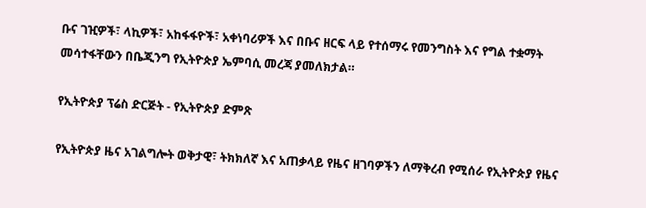ቡና ገዢዎች፣ ላኪዎች፣ አከፋፋዮች፣ አቀነባሪዎች እና በቡና ዘርፍ ላይ የተሰማሩ የመንግስት እና የግል ተቋማት መሳተፋቸውን በቤጂንግ የኢትዮጵያ ኤምባሲ መረጃ ያመለክታል።

የኢትዮጵያ ፕሬስ ድርጅት - የኢትዮጵያ ድምጽ

የኢትዮጵያ ዜና አገልግሎት ወቅታዊ፣ ትክክለኛ እና አጠቃላይ የዜና ዘገባዎችን ለማቅረብ የሚሰራ የኢትዮጵያ የዜና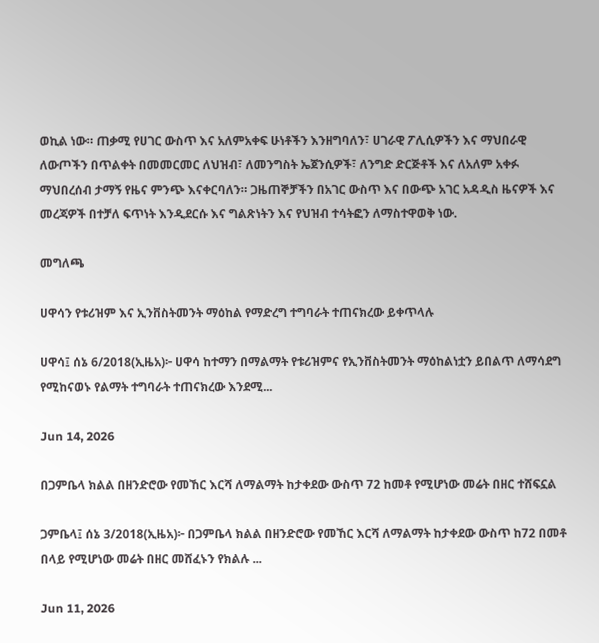ወኪል ነው። ጠቃሚ የሀገር ውስጥ እና አለምአቀፍ ሁነቶችን እንዘግባለን፣ ሀገራዊ ፖሊሲዎችን እና ማህበራዊ ለውጦችን በጥልቀት በመመርመር ለህዝብ፣ ለመንግስት ኤጀንሲዎች፣ ለንግድ ድርጅቶች እና ለአለም አቀፉ ማህበረሰብ ታማኝ የዜና ምንጭ እናቀርባለን። ጋዜጠኞቻችን በአገር ውስጥ እና በውጭ አገር አዳዲስ ዜናዎች እና መረጃዎች በተቻለ ፍጥነት እንዲደርሱ እና ግልጽነትን እና የህዝብ ተሳትፎን ለማስተዋወቅ ነው.

መግለጫ

ሀዋሳን የቱሪዝም እና ኢንቨስትመንት ማዕከል የማድረግ ተግባራት ተጠናክረው ይቀጥላሉ

ሀዋሳ፤ ሰኔ 6/2018(ኢዜአ)፦ ሀዋሳ ከተማን በማልማት የቱሪዝምና የኢንቨስትመንት ማዕከልነቷን ይበልጥ ለማሳደግ የሚከናወኑ የልማት ተግባራት ተጠናክረው እንደሚ...

Jun 14, 2026

በጋምቤላ ክልል በዘንድሮው የመኸር እርሻ ለማልማት ከታቀደው ውስጥ 72 ከመቶ የሚሆነው መሬት በዘር ተሸፍኗል

ጋምቤላ፤ ሰኔ 3/2018(ኢዜአ)፦ በጋምቤላ ክልል በዘንድሮው የመኸር እርሻ ለማልማት ከታቀደው ውስጥ ከ72 በመቶ በላይ የሚሆነው መሬት በዘር መሸፈኑን የክልሉ ...

Jun 11, 2026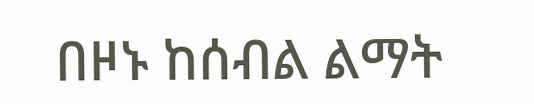በዞኑ ከሰብል ልማት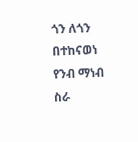ጎን ለጎን በተከናወነ የንብ ማነብ ስራ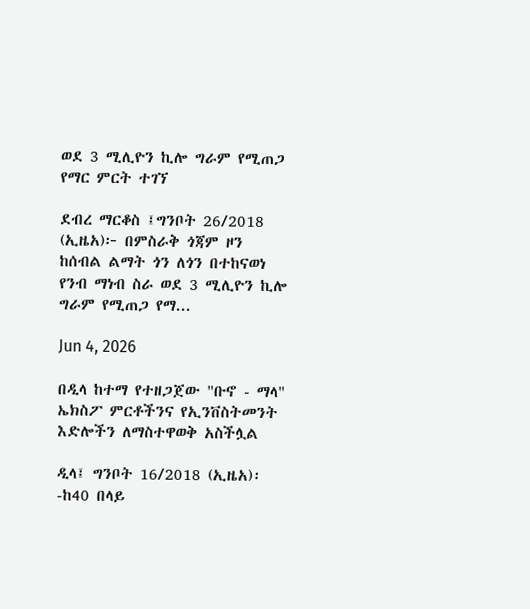ወደ 3 ሚሊዮን ኪሎ ግራም የሚጠጋ የማር ምርት ተገኘ

ደብረ ማርቆስ ፤ግንቦት 26/2018 (ኢዜአ)፦ በምስራቅ ጎጃም ዞን ከሰብል ልማት ጎን ለጎን በተከናወነ የንብ ማነብ ስራ ወደ 3 ሚሊዮን ኪሎ ግራም የሚጠጋ የማ...

Jun 4, 2026

በዲላ ከተማ የተዘጋጀው "ቡኖ - ማላ" ኤክስፖ ምርቶችንና የኢንቨስትመንት እድሎችን ለማስተዋወቅ አስችሏል

ዲላ፤ ግንቦት 16/2018 (ኢዜአ)፡-ከ40 በላይ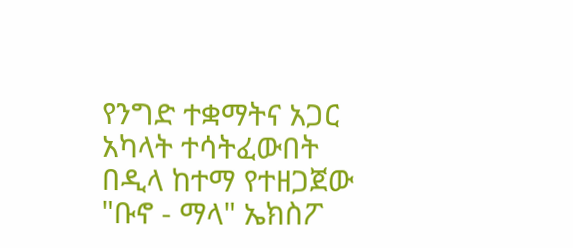የንግድ ተቋማትና አጋር አካላት ተሳትፈውበት በዲላ ከተማ የተዘጋጀው "ቡኖ - ማላ" ኤክስፖ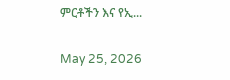ምርቶችን እና የኢ...

May 25, 2026